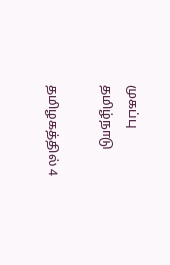முகப்பு
தமிழ்நாடு

தமிழகத்தில் 4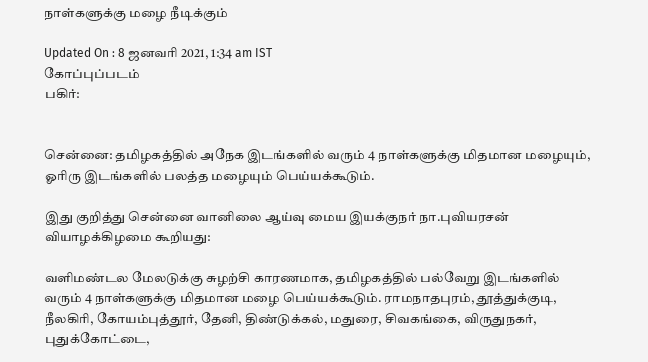நாள்களுக்கு மழை நீடிக்கும்

Updated On : 8 ஜனவரி 2021, 1:34 am IST
கோப்புப்படம்
பகிர்:


சென்னை: தமிழகத்தில் அநேக இடங்களில் வரும் 4 நாள்களுக்கு மிதமான மழையும், ஓரிரு இடங்களில் பலத்த மழையும் பெய்யக்கூடும்.

இது குறித்து சென்னை வானிலை ஆய்வு மைய இயக்குநர் நா.புவியரசன் வியாழக்கிழமை கூறியது:

வளிமண்டல மேலடுக்கு சுழற்சி காரணமாக, தமிழகத்தில் பல்வேறு இடங்களில் வரும் 4 நாள்களுக்கு மிதமான மழை பெய்யக்கூடும். ராமநாதபுரம், தூத்துக்குடி, நீலகிரி, கோயம்புத்தூர், தேனி, திண்டுக்கல், மதுரை, சிவகங்கை, விருதுநகர், புதுக்கோட்டை,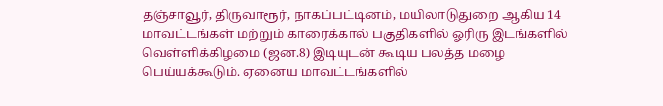தஞ்சாவூர், திருவாரூர், நாகப்பட்டினம், மயிலாடுதுறை ஆகிய 14 மாவட்டங்கள் மற்றும் காரைக்கால் பகுதிகளில் ஓரிரு இடங்களில் வெள்ளிக்கிழமை (ஜன.8) இடியுடன் கூடிய பலத்த மழை பெய்யக்கூடும். ஏனைய மாவட்டங்களில்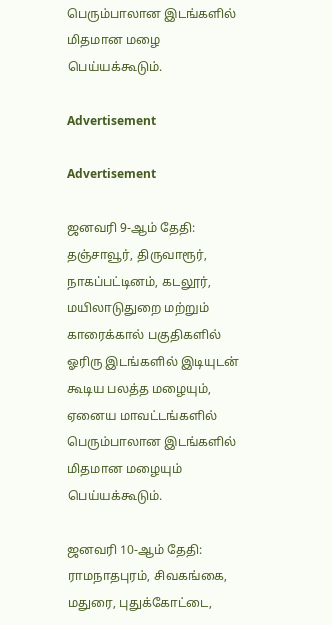பெரும்பாலான இடங்களில் மிதமான மழை பெய்யக்கூடும்.

Advertisement

Advertisement

ஜனவரி 9-ஆம் தேதி: தஞ்சாவூர், திருவாரூர், நாகப்பட்டினம், கடலூர், மயிலாடுதுறை மற்றும் காரைக்கால் பகுதிகளில் ஓரிரு இடங்களில் இடியுடன் கூடிய பலத்த மழையும், ஏனைய மாவட்டங்களில் பெரும்பாலான இடங்களில் மிதமான மழையும் பெய்யக்கூடும்.

ஜனவரி 10-ஆம் தேதி: ராமநாதபுரம், சிவகங்கை, மதுரை, புதுக்கோட்டை,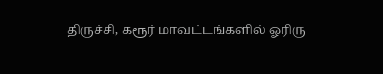திருச்சி, கரூர் மாவட்டங்களில் ஓரிரு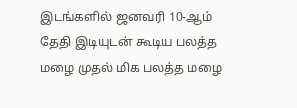இடங்களில் ஜனவரி 10-ஆம் தேதி இடியுடன் கூடிய பலத்த மழை முதல் மிக பலத்த மழை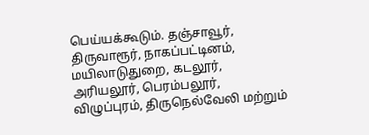பெய்யக்கூடும். தஞ்சாவூர், திருவாரூர், நாகப்பட்டினம், மயிலாடுதுறை, கடலூர், அரியலூர், பெரம்பலூர், விழுப்புரம், திருநெல்வேலி மற்றும்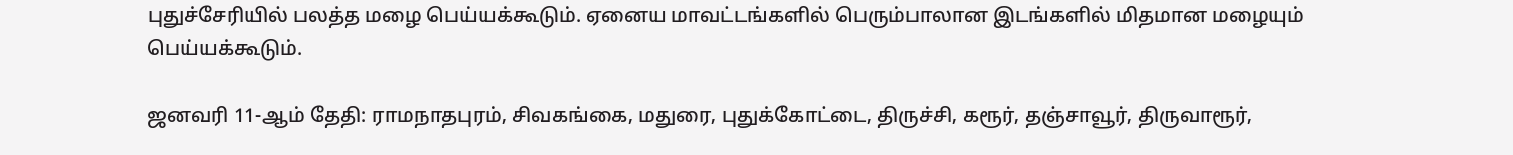புதுச்சேரியில் பலத்த மழை பெய்யக்கூடும். ஏனைய மாவட்டங்களில் பெரும்பாலான இடங்களில் மிதமான மழையும் பெய்யக்கூடும்.

ஜனவரி 11-ஆம் தேதி: ராமநாதபுரம், சிவகங்கை, மதுரை, புதுக்கோட்டை, திருச்சி, கரூர், தஞ்சாவூர், திருவாரூர்,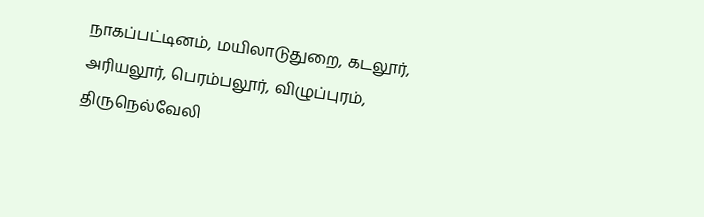நாகப்பட்டினம், மயிலாடுதுறை, கடலூர், அரியலூர், பெரம்பலூர், விழுப்புரம், திருநெல்வேலி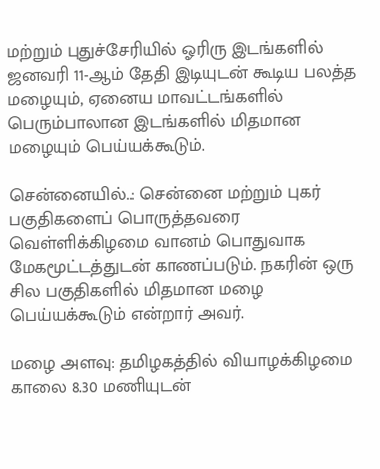மற்றும் புதுச்சேரியில் ஓரிரு இடங்களில் ஜனவரி 11-ஆம் தேதி இடியுடன் கூடிய பலத்த மழையும், ஏனைய மாவட்டங்களில் பெரும்பாலான இடங்களில் மிதமான மழையும் பெய்யக்கூடும்.

சென்னையில்..: சென்னை மற்றும் புகர் பகுதிகளைப் பொருத்தவரை வெள்ளிக்கிழமை வானம் பொதுவாக மேகமூட்டத்துடன் காணப்படும். நகரின் ஒரு சில பகுதிகளில் மிதமான மழை பெய்யக்கூடும் என்றார் அவர்.

மழை அளவு: தமிழகத்தில் வியாழக்கிழமை காலை 8.30 மணியுடன்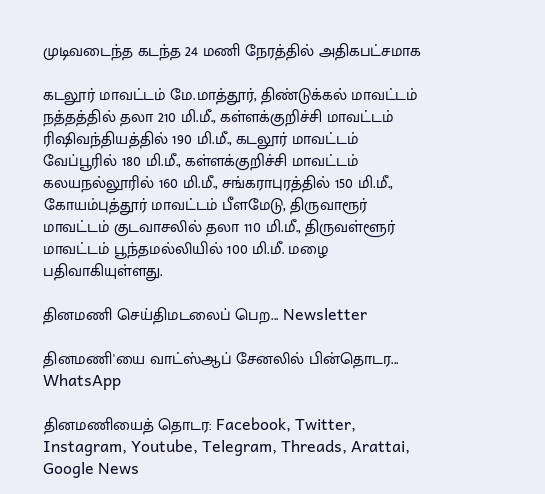முடிவடைந்த கடந்த 24 மணி நேரத்தில் அதிகபட்சமாக

கடலூர் மாவட்டம் மே.மாத்தூர், திண்டுக்கல் மாவட்டம் நத்தத்தில் தலா 210 மி.மீ., கள்ளக்குறிச்சி மாவட்டம் ரிஷிவந்தியத்தில் 190 மி.மீ., கடலூர் மாவட்டம் வேப்பூரில் 180 மி.மீ., கள்ளக்குறிச்சி மாவட்டம் கலயநல்லூரில் 160 மி.மீ., சங்கராபுரத்தில் 150 மி.மீ., கோயம்புத்தூர் மாவட்டம் பீளமேடு, திருவாரூர் மாவட்டம் குடவாசலில் தலா 110 மி.மீ., திருவள்ளூர் மாவட்டம் பூந்தமல்லியில் 100 மி.மீ. மழை பதிவாகியுள்ளது.

தினமணி செய்திமடலைப் பெற... Newsletter

தினமணி'யை வாட்ஸ்ஆப் சேனலில் பின்தொடர... WhatsApp

தினமணியைத் தொடர: Facebook, Twitter, Instagram, Youtube, Telegram, Threads, Arattai, Google News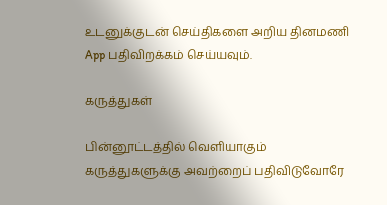உடனுக்குடன் செய்திகளை அறிய தினமணி App பதிவிறக்கம் செய்யவும்.

கருத்துகள்

பின்னூட்டத்தில் வெளியாகும் கருத்துகளுக்கு அவற்றைப் பதிவிடுவோரே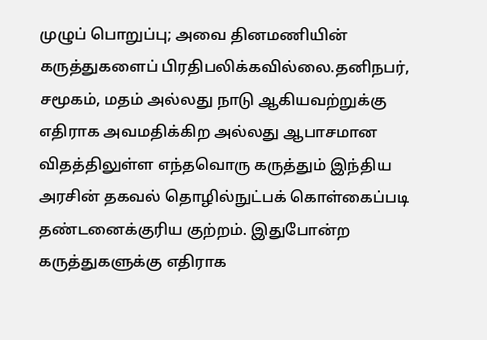முழுப் பொறுப்பு; அவை தினமணியின் கருத்துகளைப் பிரதிபலிக்கவில்லை.தனிநபர், சமூகம், மதம் அல்லது நாடு ஆகியவற்றுக்கு எதிராக அவமதிக்கிற அல்லது ஆபாசமான விதத்திலுள்ள எந்தவொரு கருத்தும் இந்திய அரசின் தகவல் தொழில்நுட்பக் கொள்கைப்படி தண்டனைக்குரிய குற்றம். இதுபோன்ற கருத்துகளுக்கு எதிராக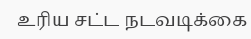உரிய சட்ட நடவடிக்கை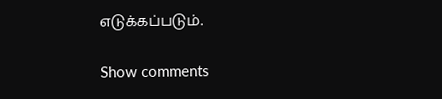எடுக்கப்படும்.

Show comments